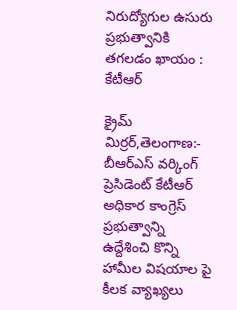నిరుద్యోగుల ఉసురు ప్రభుత్వానికి తగలడం ఖాయం : కేటీఆర్

క్రైమ్ మిర్రర్,తెలంగాణ:- బీఆర్ఎస్ వర్కింగ్ ప్రెసిడెంట్ కేటీఆర్ అధికార కాంగ్రెస్ ప్రభుత్వాన్ని ఉద్దేశించి కొన్ని హామీల విషయాల పై కీలక వ్యాఖ్యలు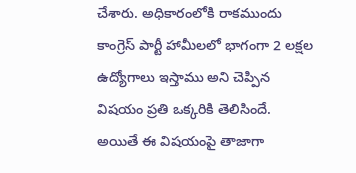చేశారు. అధికారంలోకి రాకముందు కాంగ్రెస్ పార్టీ హామీలలో భాగంగా 2 లక్షల ఉద్యోగాలు ఇస్తాము అని చెప్పిన విషయం ప్రతి ఒక్కరికి తెలిసిందే. అయితే ఈ విషయంపై తాజాగా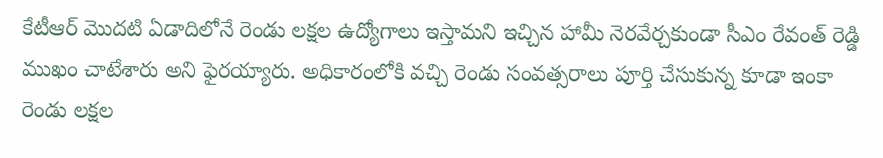కేటీఆర్ మొదటి ఏడాదిలోనే రెండు లక్షల ఉద్యోగాలు ఇస్తామని ఇచ్చిన హామీ నెరవేర్చకుండా సీఎం రేవంత్ రెడ్డి ముఖం చాటేశారు అని ఫైరయ్యారు. అధికారంలోకి వచ్చి రెండు సంవత్సరాలు పూర్తి చేసుకున్న కూడా ఇంకా రెండు లక్షల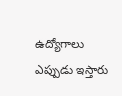ఉద్యోగాలు ఎప్పుడు ఇస్తారు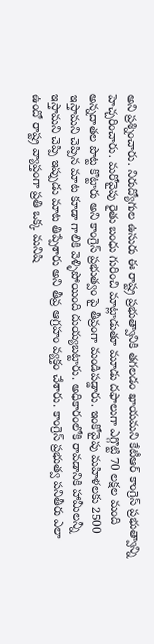అని ప్రశ్నించారు. నిరుద్యోగుల ఉసురు ఈ రాష్ట్ర ప్రభుత్వానికి తగలడం ఖాయమని కేటీఆర్ కాంగ్రెస్ ప్రభుత్వాన్ని హెచ్చరించారు. మరోవైపు రైతు బంధు గురించి మాట్లాడుతూ మూడు దఫాలుగా ఎగ్గొట్టి 70 లక్షల మంది అన్నదాతల పొట్ట కొట్టారు అని కాంగ్రెస్ ప్రభుత్వం పై తీవ్రంగా మండిపడ్డారు. ఇంకోవైపు మహిళలకు 2500 ఇస్తామని చెప్పిన మాట కూడా గాలికి వెళ్ళిపోయింది దుయ్యబట్టారు. అధికారంలోకి రావడానికి హామీలన్నీ ఇస్తామని చెప్పి ఇప్పుడు మాట తిప్పేశారు అని తీవ్ర ఆగ్రహం వ్యక్తం చేశారు. కాంగ్రెస్ ప్రభుత్వ పనితీరు ఎలా ఉందో రాష్ట్ర వ్యాప్తంగా ప్రతి ఒక్క మనిషి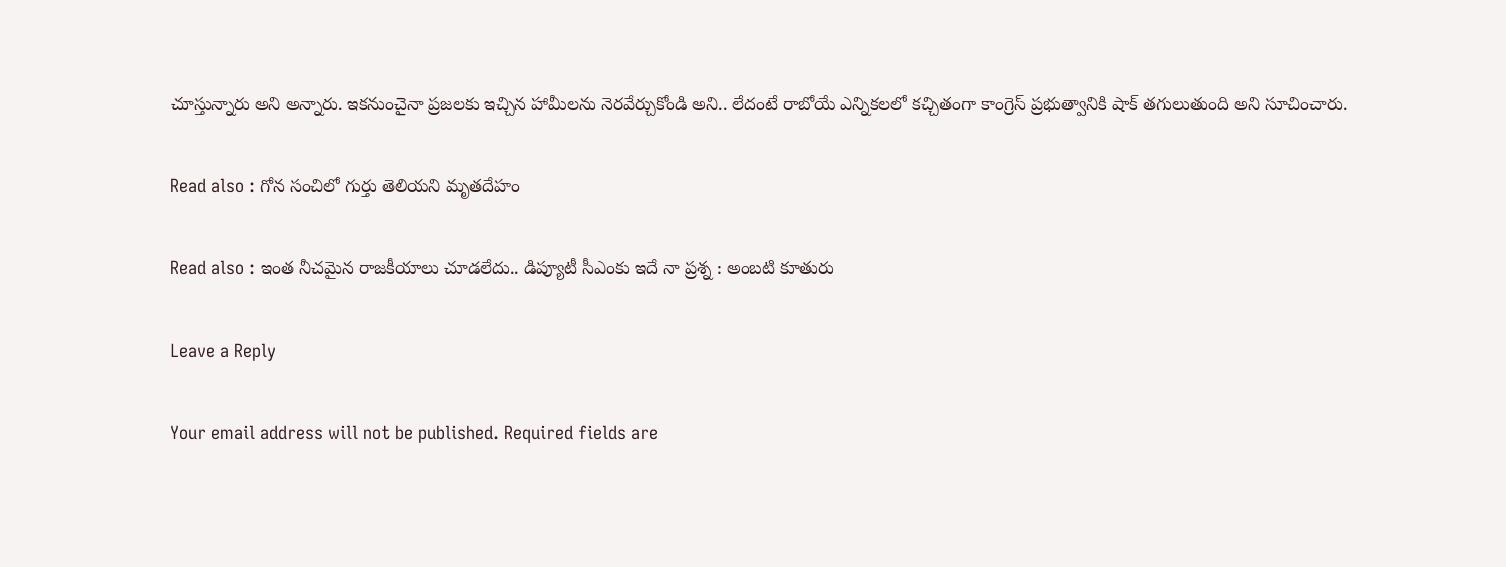చూస్తున్నారు అని అన్నారు. ఇకనుంచైనా ప్రజలకు ఇచ్చిన హామీలను నెరవేర్చుకోండి అని.. లేదంటే రాబోయే ఎన్నికలలో కచ్చితంగా కాంగ్రెస్ ప్రభుత్వానికి షాక్ తగులుతుంది అని సూచించారు.

Read also : గోన సంచిలో గుర్తు తెలియ‌ని మృతదేహం

Read also : ఇంత నీచమైన రాజకీయాలు చూడలేదు.. డిప్యూటీ సీఎంకు ఇదే నా ప్రశ్న : అంబటి కూతురు

Leave a Reply

Your email address will not be published. Required fields are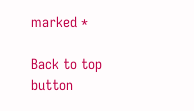marked *

Back to top button